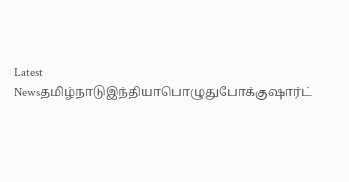Latest Newsதமிழ்நாடுஇந்தியாபொழுதுபோக்குஷார்ட்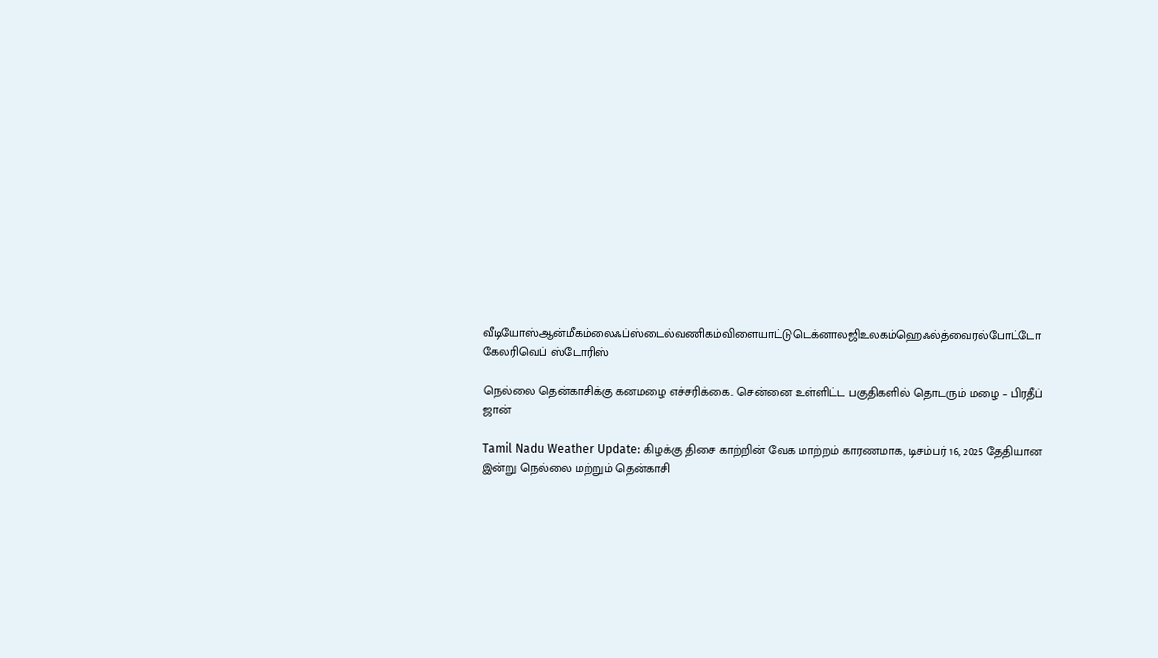வீடியோஸ்ஆன்மீகம்லைஃப்ஸ்டைல்வணிகம்விளையாட்டுடெக்னாலஜிஉலகம்ஹெஃல்த்வைரல்போட்டோ கேலரிவெப் ஸ்டோரிஸ்

நெல்லை தென்காசிக்கு கனமழை எச்சரிக்கை.. சென்னை உள்ளிட்ட பகுதிகளில் தொடரும் மழை – பிரதீப் ஜான்

Tamil Nadu Weather Update: கிழக்கு திசை காற்றின் வேக மாற்றம் காரணமாக, டிசம்பர் 16, 2025 தேதியான இன்று நெல்லை மற்றும் தென்காசி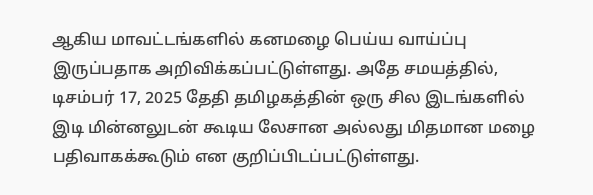ஆகிய மாவட்டங்களில் கனமழை பெய்ய வாய்ப்பு இருப்பதாக அறிவிக்கப்பட்டுள்ளது. அதே சமயத்தில், டிசம்பர் 17, 2025 தேதி தமிழகத்தின் ஒரு சில இடங்களில் இடி மின்னலுடன் கூடிய லேசான அல்லது மிதமான மழை பதிவாகக்கூடும் என குறிப்பிடப்பட்டுள்ளது.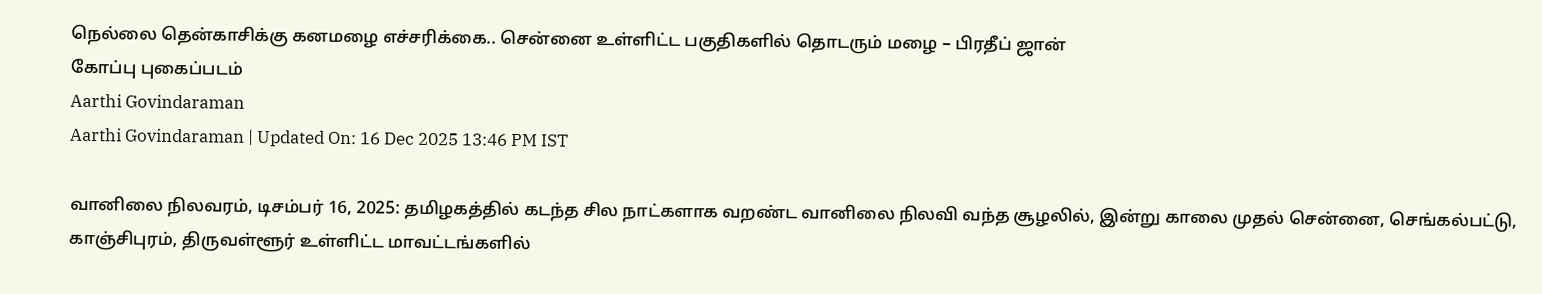நெல்லை தென்காசிக்கு கனமழை எச்சரிக்கை.. சென்னை உள்ளிட்ட பகுதிகளில் தொடரும் மழை – பிரதீப் ஜான்
கோப்பு புகைப்படம்
Aarthi Govindaraman
Aarthi Govindaraman | Updated On: 16 Dec 2025 13:46 PM IST

வானிலை நிலவரம், டிசம்பர் 16, 2025: தமிழகத்தில் கடந்த சில நாட்களாக வறண்ட வானிலை நிலவி வந்த சூழலில், இன்று காலை முதல் சென்னை, செங்கல்பட்டு, காஞ்சிபுரம், திருவள்ளூர் உள்ளிட்ட மாவட்டங்களில்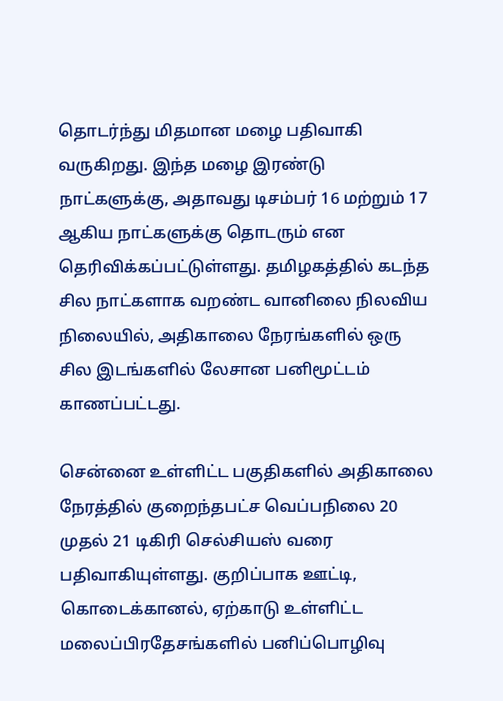தொடர்ந்து மிதமான மழை பதிவாகி வருகிறது. இந்த மழை இரண்டு நாட்களுக்கு, அதாவது டிசம்பர் 16 மற்றும் 17 ஆகிய நாட்களுக்கு தொடரும் என தெரிவிக்கப்பட்டுள்ளது. தமிழகத்தில் கடந்த சில நாட்களாக வறண்ட வானிலை நிலவிய நிலையில், அதிகாலை நேரங்களில் ஒரு சில இடங்களில் லேசான பனிமூட்டம் காணப்பட்டது.

சென்னை உள்ளிட்ட பகுதிகளில் அதிகாலை நேரத்தில் குறைந்தபட்ச வெப்பநிலை 20 முதல் 21 டிகிரி செல்சியஸ் வரை பதிவாகியுள்ளது. குறிப்பாக ஊட்டி, கொடைக்கானல், ஏற்காடு உள்ளிட்ட மலைப்பிரதேசங்களில் பனிப்பொழிவு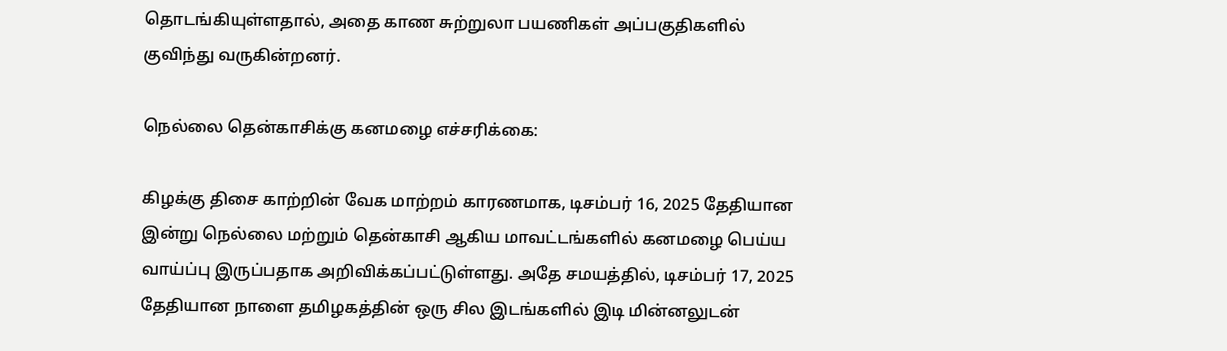தொடங்கியுள்ளதால், அதை காண சுற்றுலா பயணிகள் அப்பகுதிகளில் குவிந்து வருகின்றனர்.

நெல்லை தென்காசிக்கு கனமழை எச்சரிக்கை:

கிழக்கு திசை காற்றின் வேக மாற்றம் காரணமாக, டிசம்பர் 16, 2025 தேதியான இன்று நெல்லை மற்றும் தென்காசி ஆகிய மாவட்டங்களில் கனமழை பெய்ய வாய்ப்பு இருப்பதாக அறிவிக்கப்பட்டுள்ளது. அதே சமயத்தில், டிசம்பர் 17, 2025 தேதியான நாளை தமிழகத்தின் ஒரு சில இடங்களில் இடி மின்னலுடன்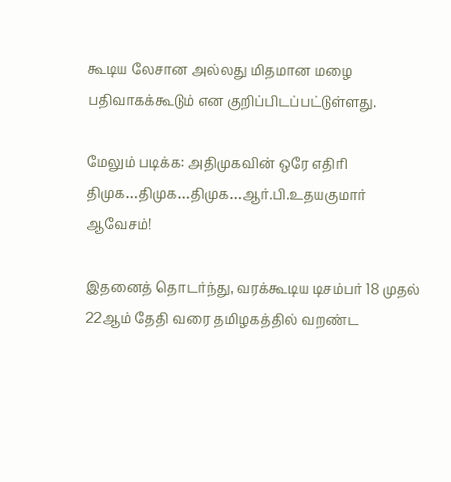கூடிய லேசான அல்லது மிதமான மழை பதிவாகக்கூடும் என குறிப்பிடப்பட்டுள்ளது.

மேலும் படிக்க: அதிமுகவின் ஒரே எதிரி திமுக…திமுக…திமுக…ஆர்.பி.உதயகுமார் ஆவேசம்!

இதனைத் தொடர்ந்து, வரக்கூடிய டிசம்பர் 18 முதல் 22ஆம் தேதி வரை தமிழகத்தில் வறண்ட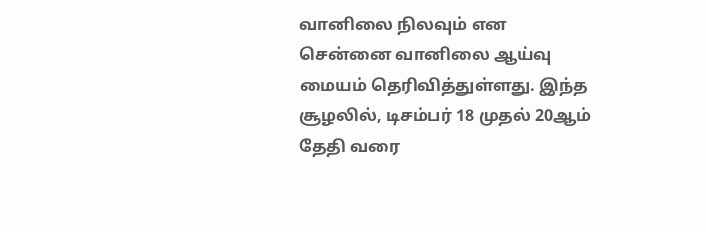வானிலை நிலவும் என சென்னை வானிலை ஆய்வு மையம் தெரிவித்துள்ளது. இந்த சூழலில், டிசம்பர் 18 முதல் 20ஆம் தேதி வரை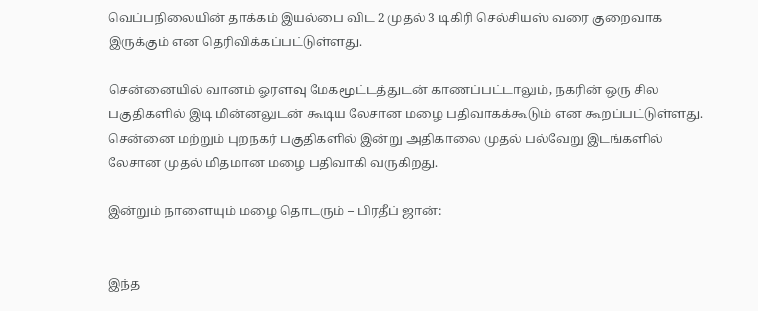வெப்பநிலையின் தாக்கம் இயல்பை விட 2 முதல் 3 டிகிரி செல்சியஸ் வரை குறைவாக இருக்கும் என தெரிவிக்கப்பட்டுள்ளது.

சென்னையில் வானம் ஓரளவு மேகமூட்டத்துடன் காணப்பட்டாலும், நகரின் ஒரு சில பகுதிகளில் இடி மின்னலுடன் கூடிய லேசான மழை பதிவாகக்கூடும் என கூறப்பட்டுள்ளது. சென்னை மற்றும் புறநகர் பகுதிகளில் இன்று அதிகாலை முதல் பல்வேறு இடங்களில் லேசான முதல் மிதமான மழை பதிவாகி வருகிறது.

இன்றும் நாளையும் மழை தொடரும் – பிரதீப் ஜான்:


இந்த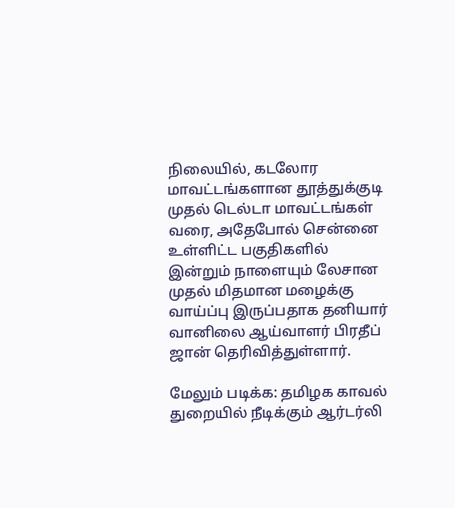நிலையில், கடலோர மாவட்டங்களான தூத்துக்குடி முதல் டெல்டா மாவட்டங்கள் வரை, அதேபோல் சென்னை உள்ளிட்ட பகுதிகளில் இன்றும் நாளையும் லேசான முதல் மிதமான மழைக்கு வாய்ப்பு இருப்பதாக தனியார் வானிலை ஆய்வாளர் பிரதீப் ஜான் தெரிவித்துள்ளார்.

மேலும் படிக்க: தமிழக காவல் துறையில் நீடிக்கும் ஆர்டர்லி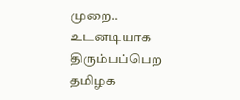முறை.. உடனடியாக திரும்பப்பெற தமிழக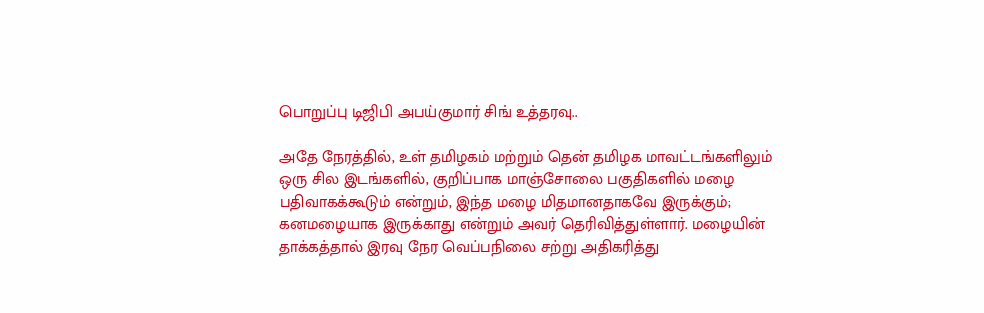பொறுப்பு டிஜிபி அபய்குமார் சிங் உத்தரவு..

அதே நேரத்தில், உள் தமிழகம் மற்றும் தென் தமிழக மாவட்டங்களிலும் ஒரு சில இடங்களில், குறிப்பாக மாஞ்சோலை பகுதிகளில் மழை பதிவாகக்கூடும் என்றும், இந்த மழை மிதமானதாகவே இருக்கும்; கனமழையாக இருக்காது என்றும் அவர் தெரிவித்துள்ளார். மழையின் தாக்கத்தால் இரவு நேர வெப்பநிலை சற்று அதிகரித்து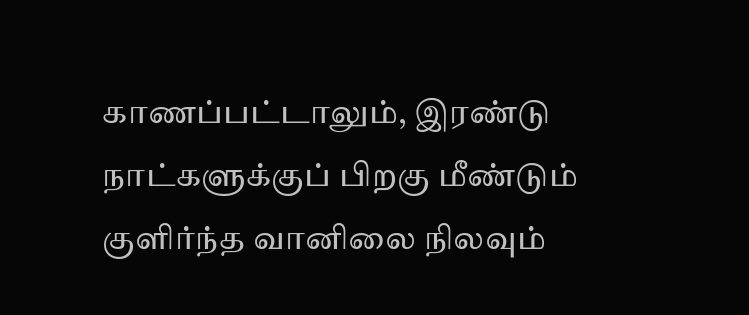காணப்பட்டாலும், இரண்டு நாட்களுக்குப் பிறகு மீண்டும் குளிர்ந்த வானிலை நிலவும்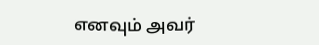எனவும் அவர்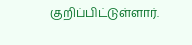குறிப்பிட்டுள்ளார்.